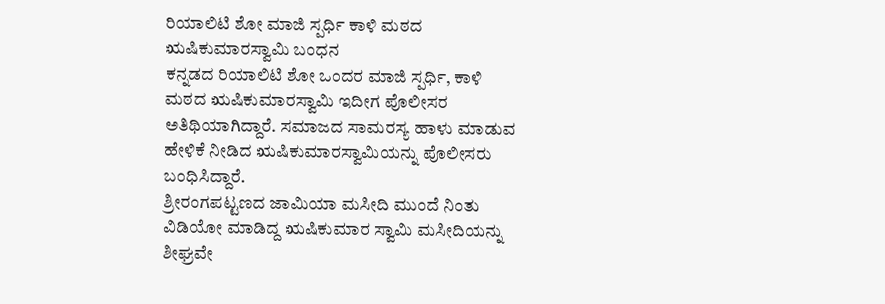ರಿಯಾಲಿಟಿ ಶೋ ಮಾಜಿ ಸ್ಪರ್ಧಿ ಕಾಳಿ ಮಠದ ಋಷಿಕುಮಾರಸ್ವಾಮಿ ಬಂಧನ
ಕನ್ನಡದ ರಿಯಾಲಿಟಿ ಶೋ ಒಂದರ ಮಾಜಿ ಸ್ಪರ್ಧಿ, ಕಾಳಿ ಮಠದ ಋಷಿಕುಮಾರಸ್ವಾಮಿ ಇದೀಗ ಪೊಲೀಸರ ಅತಿಥಿಯಾಗಿದ್ದಾರೆ. ಸಮಾಜದ ಸಾಮರಸ್ಯ ಹಾಳು ಮಾಡುವ ಹೇಳಿಕೆ ನೀಡಿದ ಋಷಿಕುಮಾರಸ್ವಾಮಿಯನ್ನು ಪೊಲೀಸರು ಬಂಧಿಸಿದ್ದಾರೆ.
ಶ್ರೀರಂಗಪಟ್ಟಣದ ಜಾಮಿಯಾ ಮಸೀದಿ ಮುಂದೆ ನಿಂತು ವಿಡಿಯೋ ಮಾಡಿದ್ದ ಋಷಿಕುಮಾರ ಸ್ವಾಮಿ ಮಸೀದಿಯನ್ನು ಶೀಘ್ರವೇ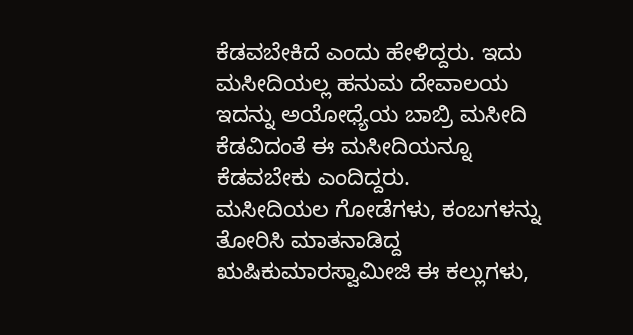ಕೆಡವಬೇಕಿದೆ ಎಂದು ಹೇಳಿದ್ದರು. ಇದು ಮಸೀದಿಯಲ್ಲ ಹನುಮ ದೇವಾಲಯ ಇದನ್ನು ಅಯೋಧ್ಯೆಯ ಬಾಬ್ರಿ ಮಸೀದಿ ಕೆಡವಿದಂತೆ ಈ ಮಸೀದಿಯನ್ನೂ ಕೆಡವಬೇಕು ಎಂದಿದ್ದರು.
ಮಸೀದಿಯಲ ಗೋಡೆಗಳು, ಕಂಬಗಳನ್ನು ತೋರಿಸಿ ಮಾತನಾಡಿದ್ದ ಋಷಿಕುಮಾರಸ್ವಾಮೀಜಿ ಈ ಕಲ್ಲುಗಳು,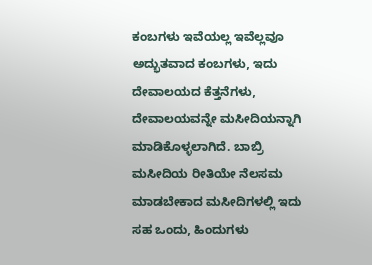ಕಂಬಗಳು ಇವೆಯಲ್ಲ ಇವೆಲ್ಲವೂ ಅದ್ಭುತವಾದ ಕಂಬಗಳು, ಇದು ದೇವಾಲಯದ ಕೆತ್ತನೆಗಳು, ದೇವಾಲಯವನ್ನೇ ಮಸೀದಿಯನ್ನಾಗಿ ಮಾಡಿಕೊಳ್ಳಲಾಗಿದೆ. ಬಾಬ್ರಿ ಮಸೀದಿಯ ರೀತಿಯೇ ನೆಲಸಮ ಮಾಡಬೇಕಾದ ಮಸೀದಿಗಳಲ್ಲಿ ಇದು ಸಹ ಒಂದು, ಹಿಂದುಗಳು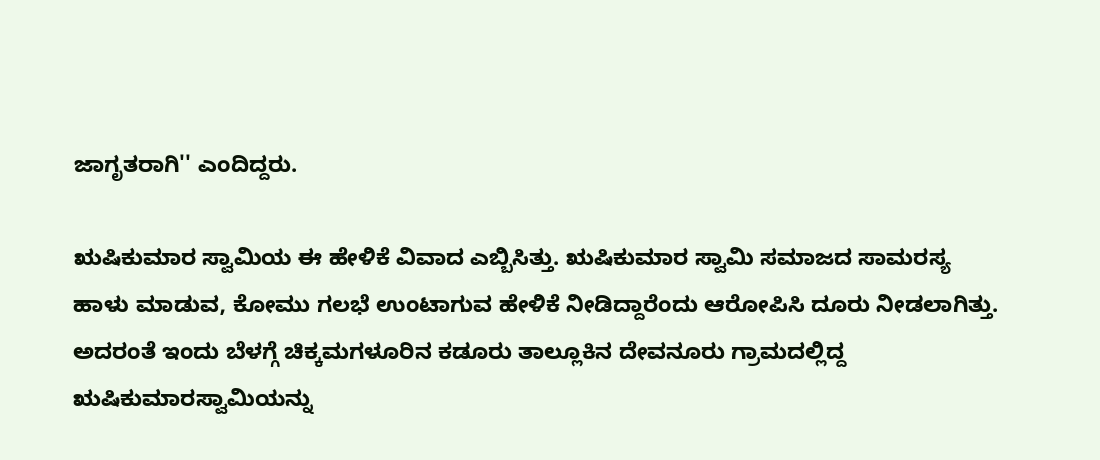ಜಾಗೃತರಾಗಿ'' ಎಂದಿದ್ದರು.

ಋಷಿಕುಮಾರ ಸ್ವಾಮಿಯ ಈ ಹೇಳಿಕೆ ವಿವಾದ ಎಬ್ಬಿಸಿತ್ತು. ಋಷಿಕುಮಾರ ಸ್ವಾಮಿ ಸಮಾಜದ ಸಾಮರಸ್ಯ ಹಾಳು ಮಾಡುವ, ಕೋಮು ಗಲಭೆ ಉಂಟಾಗುವ ಹೇಳಿಕೆ ನೀಡಿದ್ದಾರೆಂದು ಆರೋಪಿಸಿ ದೂರು ನೀಡಲಾಗಿತ್ತು. ಅದರಂತೆ ಇಂದು ಬೆಳಗ್ಗೆ ಚಿಕ್ಕಮಗಳೂರಿನ ಕಡೂರು ತಾಲ್ಲೂಕಿನ ದೇವನೂರು ಗ್ರಾಮದಲ್ಲಿದ್ದ ಋಷಿಕುಮಾರಸ್ವಾಮಿಯನ್ನು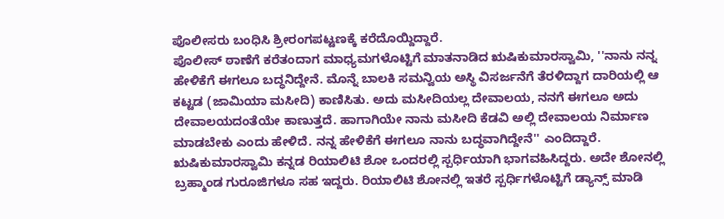ಪೊಲೀಸರು ಬಂಧಿಸಿ ಶ್ರೀರಂಗಪಟ್ಟಣಕ್ಕೆ ಕರೆದೊಯ್ದಿದ್ದಾರೆ.
ಪೊಲೀಸ್ ಠಾಣೆಗೆ ಕರೆತಂದಾಗ ಮಾಧ್ಯಮಗಳೊಟ್ಟಿಗೆ ಮಾತನಾಡಿದ ಋಷಿಕುಮಾರಸ್ವಾಮಿ, ''ನಾನು ನನ್ನ ಹೇಳಿಕೆಗೆ ಈಗಲೂ ಬದ್ಧನಿದ್ದೇನೆ. ಮೊನ್ನೆ ಬಾಲಕಿ ಸಮನ್ವಿಯ ಅಸ್ಥಿ ವಿಸರ್ಜನೆಗೆ ತೆರಳಿದ್ದಾಗ ದಾರಿಯಲ್ಲಿ ಆ ಕಟ್ಟಡ (ಜಾಮಿಯಾ ಮಸೀದಿ) ಕಾಣಿಸಿತು. ಅದು ಮಸೀದಿಯಲ್ಲ ದೇವಾಲಯ, ನನಗೆ ಈಗಲೂ ಅದು ದೇವಾಲಯದಂತೆಯೇ ಕಾಣುತ್ತದೆ. ಹಾಗಾಗಿಯೇ ನಾನು ಮಸೀದಿ ಕೆಡವಿ ಅಲ್ಲಿ ದೇವಾಲಯ ನಿರ್ಮಾಣ ಮಾಡಬೇಕು ಎಂದು ಹೇಳಿದೆ. ನನ್ನ ಹೇಳಿಕೆಗೆ ಈಗಲೂ ನಾನು ಬದ್ಧವಾಗಿದ್ದೇನೆ'' ಎಂದಿದ್ದಾರೆ.
ಋಷಿಕುಮಾರಸ್ವಾಮಿ ಕನ್ನಡ ರಿಯಾಲಿಟಿ ಶೋ ಒಂದರಲ್ಲಿ ಸ್ಪರ್ಧಿಯಾಗಿ ಭಾಗವಹಿಸಿದ್ದರು. ಅದೇ ಶೋನಲ್ಲಿ ಬ್ರಹ್ಮಾಂಡ ಗುರೂಜಿಗಳೂ ಸಹ ಇದ್ದರು. ರಿಯಾಲಿಟಿ ಶೋನಲ್ಲಿ ಇತರೆ ಸ್ಪರ್ಧಿಗಳೊಟ್ಟಿಗೆ ಡ್ಯಾನ್ಸ್ ಮಾಡಿ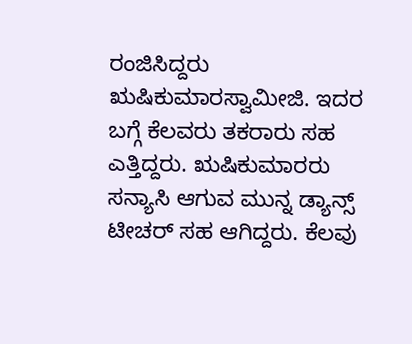ರಂಜಿಸಿದ್ದರು ಋಷಿಕುಮಾರಸ್ವಾಮೀಜಿ. ಇದರ ಬಗ್ಗೆ ಕೆಲವರು ತಕರಾರು ಸಹ ಎತ್ತಿದ್ದರು. ಋಷಿಕುಮಾರರು ಸನ್ಯಾಸಿ ಆಗುವ ಮುನ್ನ ಡ್ಯಾನ್ಸ್ ಟೀಚರ್ ಸಹ ಆಗಿದ್ದರು. ಕೆಲವು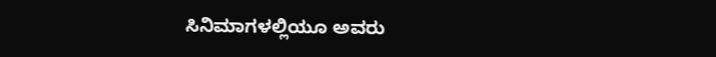ಸಿನಿಮಾಗಳಲ್ಲಿಯೂ ಅವರು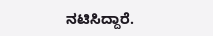ನಟಿಸಿದ್ದಾರೆ.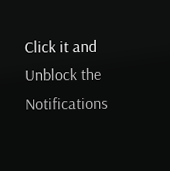Click it and Unblock the Notifications